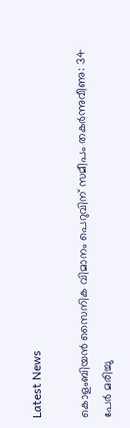Latest News

കൊളംബിയന്‍ സൈനിക വിമാനം പെറുവിന് സമീപം തകര്‍ന്നുവീണു: 34 പേര്‍ മരിച്ചു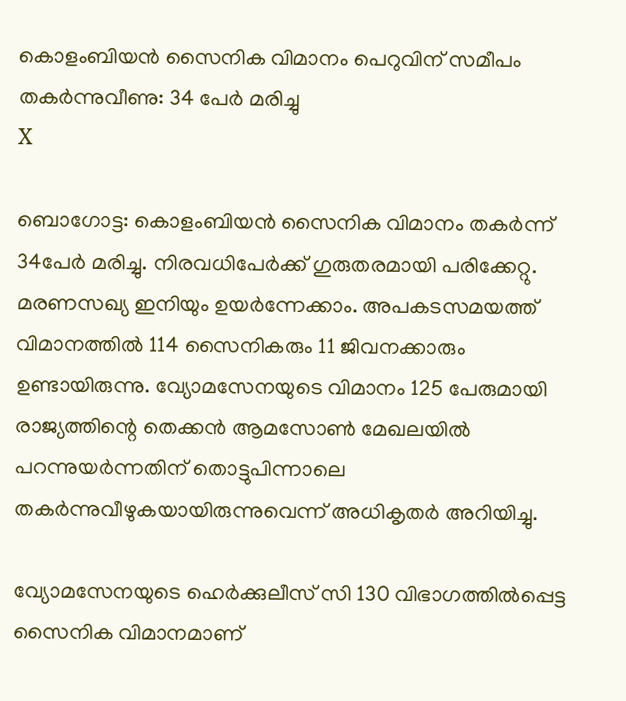കൊളംബിയന്‍ സൈനിക വിമാനം പെറുവിന് സമീപം തകര്‍ന്നുവീണു: 34 പേര്‍ മരിച്ചു
X

ബൊഗോട്ട: കൊളംബിയന്‍ സൈനിക വിമാനം തകര്‍ന്ന് 34പേര്‍ മരിച്ചു. നിരവധിപേര്‍ക്ക് ഗുരുതരമായി പരിക്കേറ്റു. മരണസഖ്യ ഇനിയും ഉയര്‍ന്നേക്കാം. അപകടസമയത്ത് വിമാനത്തില്‍ 114 സൈനികരും 11 ജിവനക്കാരും ഉണ്ടായിരുന്നു. വ്യോമസേനയുടെ വിമാനം 125 പേരുമായി രാജ്യത്തിന്റെ തെക്കന്‍ ആമസോണ്‍ മേഖലയില്‍ പറന്നുയര്‍ന്നതിന് തൊട്ടുപിന്നാലെ തകര്‍ന്നുവീഴുകയായിരുന്നുവെന്ന് അധികൃതര്‍ അറിയിച്ചു.

വ്യോമസേനയുടെ ഹെര്‍ക്കുലീസ് സി 130 വിഭാഗത്തില്‍പ്പെട്ട സൈനിക വിമാനമാണ്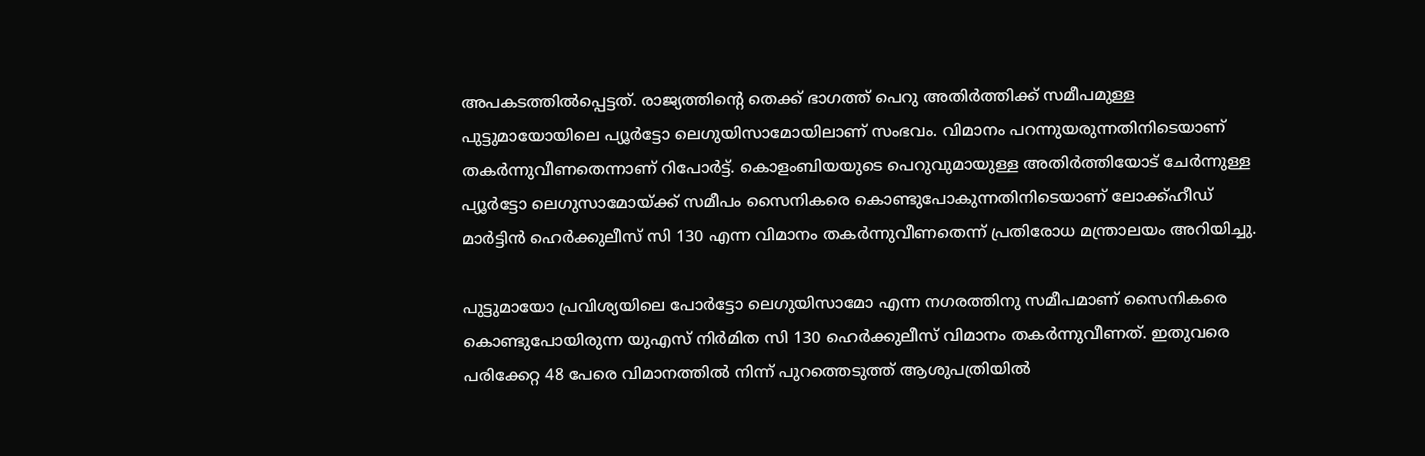അപകടത്തില്‍പ്പെട്ടത്. രാജ്യത്തിന്റെ തെക്ക് ഭാഗത്ത് പെറു അതിര്‍ത്തിക്ക് സമീപമുള്ള പുട്ടുമായോയിലെ പ്യൂര്‍ട്ടോ ലെഗുയിസാമോയിലാണ് സംഭവം. വിമാനം പറന്നുയരുന്നതിനിടെയാണ് തകര്‍ന്നുവീണതെന്നാണ് റിപോര്‍ട്ട്. കൊളംബിയയുടെ പെറുവുമായുള്ള അതിര്‍ത്തിയോട് ചേര്‍ന്നുള്ള പ്യൂര്‍ട്ടോ ലെഗുസാമോയ്ക്ക് സമീപം സൈനികരെ കൊണ്ടുപോകുന്നതിനിടെയാണ് ലോക്ക്ഹീഡ് മാര്‍ട്ടിന്‍ ഹെര്‍ക്കുലീസ് സി 130 എന്ന വിമാനം തകര്‍ന്നുവീണതെന്ന് പ്രതിരോധ മന്ത്രാലയം അറിയിച്ചു.

പുട്ടുമായോ പ്രവിശ്യയിലെ പോര്‍ട്ടോ ലെഗുയിസാമോ എന്ന നഗരത്തിനു സമീപമാണ് സൈനികരെ കൊണ്ടുപോയിരുന്ന യുഎസ് നിര്‍മിത സി 130 ഹെര്‍ക്കുലീസ് വിമാനം തകര്‍ന്നുവീണത്. ഇതുവരെ പരിക്കേറ്റ 48 പേരെ വിമാനത്തില്‍ നിന്ന് പുറത്തെടുത്ത് ആശുപത്രിയില്‍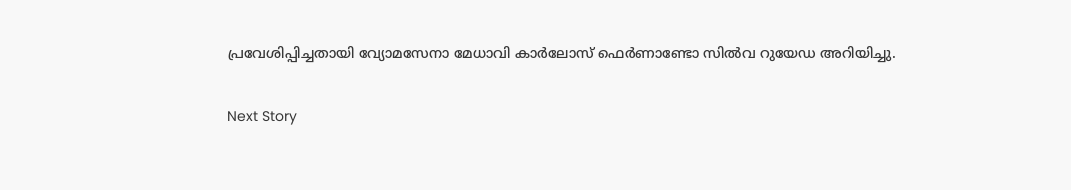പ്രവേശിപ്പിച്ചതായി വ്യോമസേനാ മേധാവി കാര്‍ലോസ് ഫെര്‍ണാണ്ടോ സില്‍വ റുയേഡ അറിയിച്ചു.

Next Story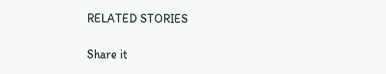RELATED STORIES

Share it